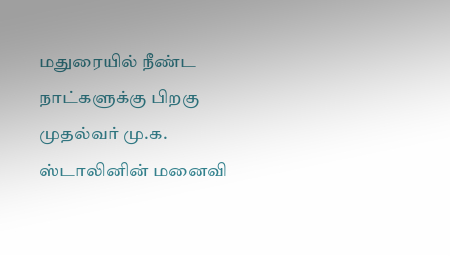மதுரையில் நீண்ட நாட்களுக்கு பிறகு முதல்வர் மு.க. ஸ்டாலினின் மனைவி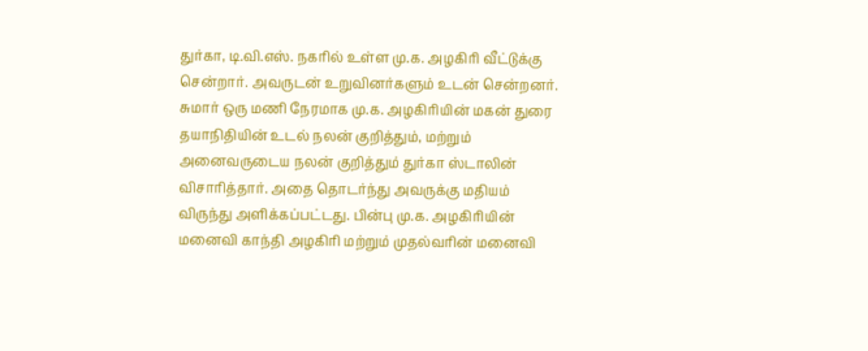துர்கா, டி.வி.எஸ். நகரில் உள்ள மு.க. அழகிரி வீட்டுக்கு சென்றார். அவருடன் உறுவினர்களும் உடன் சென்றனர். சுமார் ஒரு மணி நேரமாக மு.க. அழகிரியின் மகன் துரை தயாநிதியின் உடல் நலன் குறித்தும், மற்றும் அனைவருடைய நலன் குறித்தும் துர்கா ஸ்டாலின் விசாரித்தார். அதை தொடர்ந்து அவருக்கு மதியம் விருந்து அளிக்கப்பட்டது. பின்பு மு.க. அழகிரியின் மனைவி காந்தி அழகிரி மற்றும் முதல்வரின் மனைவி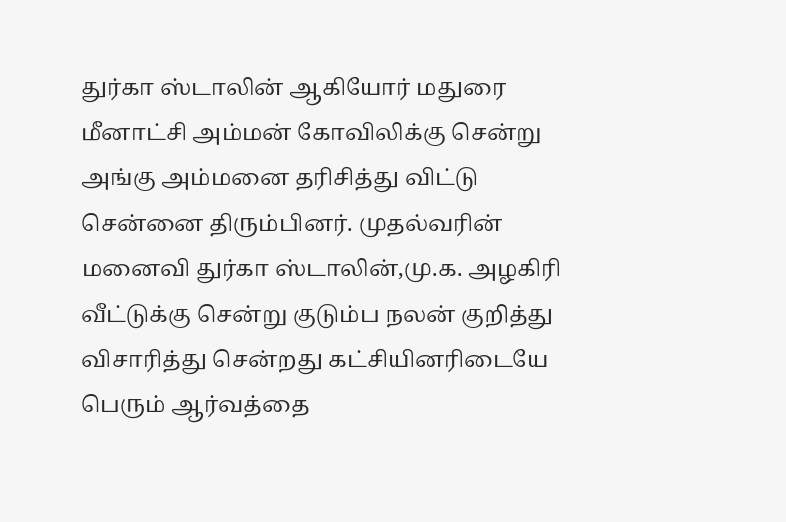துர்கா ஸ்டாலின் ஆகியோர் மதுரை மீனாட்சி அம்மன் கோவிலிக்கு சென்று அங்கு அம்மனை தரிசித்து விட்டு சென்னை திரும்பினர். முதல்வரின் மனைவி துர்கா ஸ்டாலின்,மு.க. அழகிரி வீட்டுக்கு சென்று குடும்ப நலன் குறித்து விசாரித்து சென்றது கட்சியினரிடையே பெரும் ஆர்வத்தை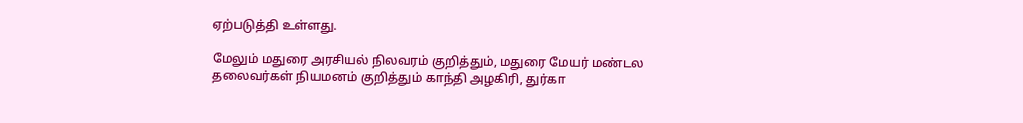ஏற்படுத்தி உள்ளது.

மேலும் மதுரை அரசியல் நிலவரம் குறித்தும், மதுரை மேயர் மண்டல தலைவர்கள் நியமனம் குறித்தும் காந்தி அழகிரி, துர்கா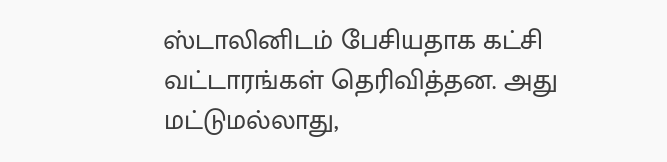ஸ்டாலினிடம் பேசியதாக கட்சி வட்டாரங்கள் தெரிவித்தன. அது மட்டுமல்லாது,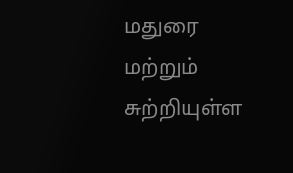மதுரை மற்றும் சுற்றியுள்ள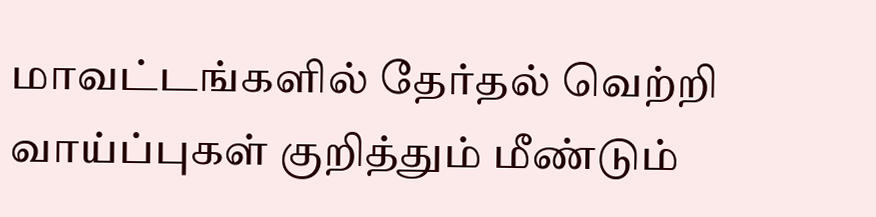மாவட்டங்களில் தேர்தல் வெற்றி வாய்ப்புகள் குறித்தும் மீண்டும்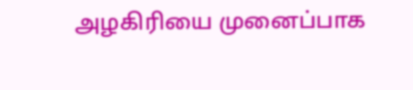அழகிரியை முனைப்பாக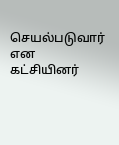செயல்படுவார் என கட்சியினர்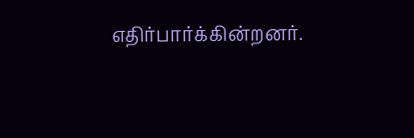எதிர்பார்க்கின்றனர்.